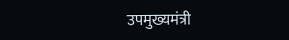उपमुख्यमंत्री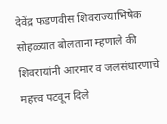देवेंद्र फडणवीस शिवराज्याभिषेक सोहळ्यात बोलताना म्हणाले की शिवरायांनी आरमार व जलसंधारणाचे महत्त्व पटवून दिले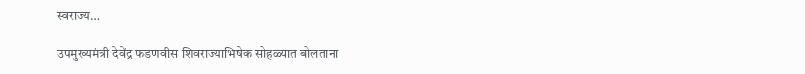स्वराज्य…

उपमुख्यमंत्री देवेंद्र फडणवीस शिवराज्याभिषेक सोहळ्यात बोलताना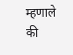म्हणाले की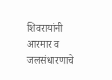शिवरायांनी आरमार व जलसंधारणाचे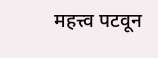महत्त्व पटवून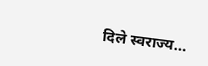दिले स्वराज्य…